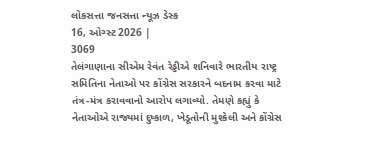લોકસત્તા જનસત્તા ન્યૂઝ ડેસ્ક
16, ઓગ્સ્ટ 2026 |
3069
તેલંગાણાના સીએમ રેવંત રેડ્ડીએ શનિવારે ભારતીય રાષ્ટ્ર સમિતિના નેતાઓ પર કોંગ્રેસ સરકારને બદનામ કરવા માટે તંત્ર-મંત્ર કરાવવાનો આરોપ લગાવ્યો. તેમણે કહ્યું કે નેતાઓએ રાજ્યમાં દુષ્કાળ, ખેડૂતોની મુશ્કેલી અને કોંગ્રેસ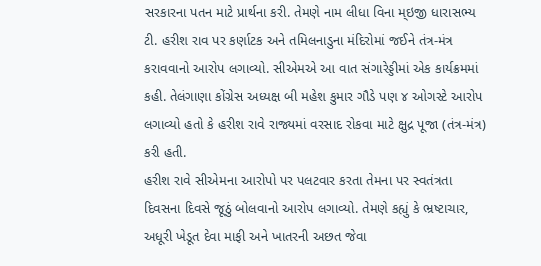સરકારના પતન માટે પ્રાર્થના કરી. તેમણે નામ લીધા વિના મ્ઇજી ધારાસભ્ય ટી. હરીશ રાવ પર કર્ણાટક અને તમિલનાડુના મંદિરોમાં જઈને તંત્ર-મંત્ર કરાવવાનો આરોપ લગાવ્યો. સીએમએ આ વાત સંગારેડ્ડીમાં એક કાર્યક્રમમાં કહી. તેલંગાણા કોંગ્રેસ અધ્યક્ષ બી મહેશ કુમાર ગૌડે પણ ૪ ઓગસ્ટે આરોપ લગાવ્યો હતો કે હરીશ રાવે રાજ્યમાં વરસાદ રોકવા માટે ક્ષુદ્ર પૂજા (તંત્ર-મંત્ર) કરી હતી.
હરીશ રાવે સીએમના આરોપો પર પલટવાર કરતા તેમના પર સ્વતંત્રતા દિવસના દિવસે જૂઠું બોલવાનો આરોપ લગાવ્યો. તેમણે કહ્યું કે ભ્રષ્ટાચાર, અધૂરી ખેડૂત દેવા માફી અને ખાતરની અછત જેવા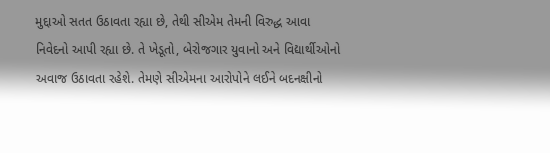મુદ્દાઓ સતત ઉઠાવતા રહ્યા છે, તેથી સીએમ તેમની વિરુદ્ધ આવા નિવેદનો આપી રહ્યા છે. તે ખેડૂતો, બેરોજગાર યુવાનો અને વિદ્યાર્થીઓનો અવાજ ઉઠાવતા રહેશે. તેમણે સીએમના આરોપોને લઈને બદનક્ષીનો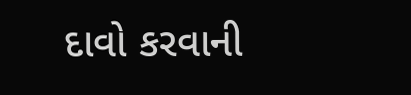દાવો કરવાની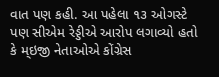વાત પણ કહી. આ પહેલા ૧૩ ઓગસ્ટે પણ સીએમ રેડ્ડીએ આરોપ લગાવ્યો હતો કે મ્ઇજી નેતાઓએ કોંગ્રેસ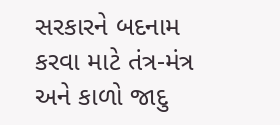સરકારને બદનામ કરવા માટે તંત્ર-મંત્ર અને કાળો જાદુ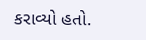કરાવ્યો હતો.